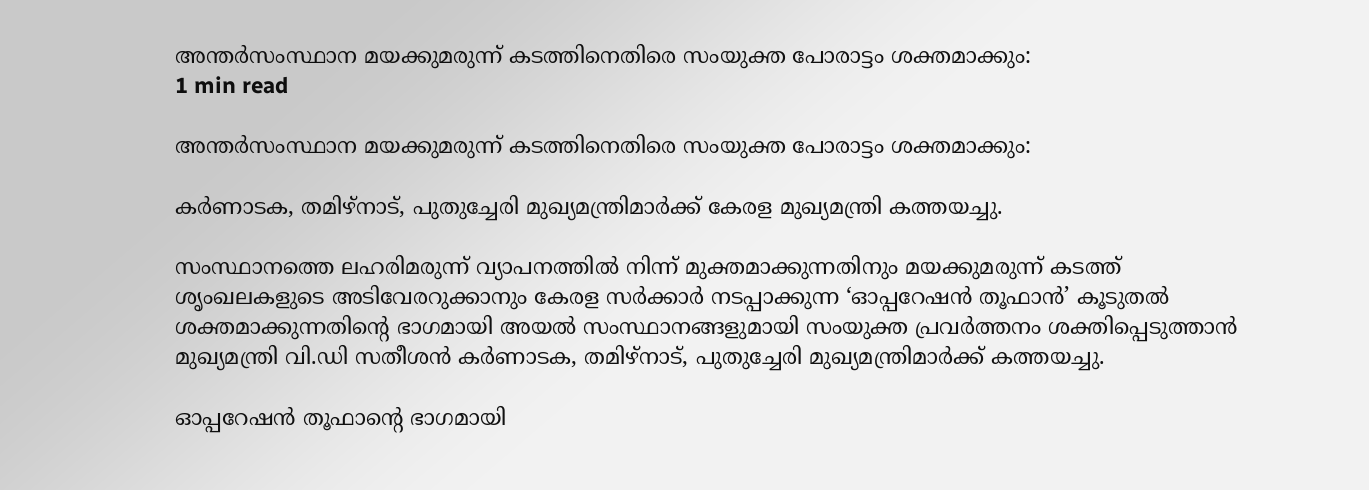അന്തര്‍സംസ്ഥാന മയക്കുമരുന്ന് കടത്തിനെതിരെ സംയുക്ത പോരാട്ടം ശക്തമാക്കും:
1 min read

അന്തര്‍സംസ്ഥാന മയക്കുമരുന്ന് കടത്തിനെതിരെ സംയുക്ത പോരാട്ടം ശക്തമാക്കും:

കര്‍ണാടക, തമിഴ്‌നാട്, പുതുച്ചേരി മുഖ്യമന്ത്രിമാര്‍ക്ക് കേരള മുഖ്യമന്ത്രി കത്തയച്ചു.

സംസ്ഥാനത്തെ ലഹരിമരുന്ന് വ്യാപനത്തില്‍ നിന്ന് മുക്തമാക്കുന്നതിനും മയക്കുമരുന്ന് കടത്ത് ശൃംഖലകളുടെ അടിവേരറുക്കാനും കേരള സര്‍ക്കാര്‍ നടപ്പാക്കുന്ന ‘ഓപ്പറേഷന്‍ തൂഫാന്‍’ കൂടുതല്‍ ശക്തമാക്കുന്നതിന്റെ ഭാഗമായി അയല്‍ സംസ്ഥാനങ്ങളുമായി സംയുക്ത പ്രവര്‍ത്തനം ശക്തിപ്പെടുത്താന്‍ മുഖ്യമന്ത്രി വി.ഡി സതീശന്‍ കര്‍ണാടക, തമിഴ്‌നാട്, പുതുച്ചേരി മുഖ്യമന്ത്രിമാര്‍ക്ക് കത്തയച്ചു.

ഓപ്പറേഷന്‍ തൂഫാന്റെ ഭാഗമായി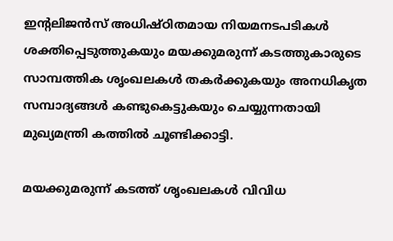ഇന്റലിജന്‍സ് അധിഷ്ഠിതമായ നിയമനടപടികള്‍ ശക്തിപ്പെടുത്തുകയും മയക്കുമരുന്ന് കടത്തുകാരുടെ സാമ്പത്തിക ശൃംഖലകള്‍ തകര്‍ക്കുകയും അനധികൃത സമ്പാദ്യങ്ങള്‍ കണ്ടുകെട്ടുകയും ചെയ്യുന്നതായി മുഖ്യമന്ത്രി കത്തില്‍ ചൂണ്ടിക്കാട്ടി.

മയക്കുമരുന്ന് കടത്ത് ശൃംഖലകള്‍ വിവിധ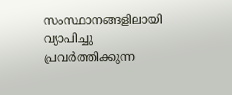സംസ്ഥാനങ്ങളിലായി വ്യാപിച്ചു പ്രവര്‍ത്തിക്കുന്ന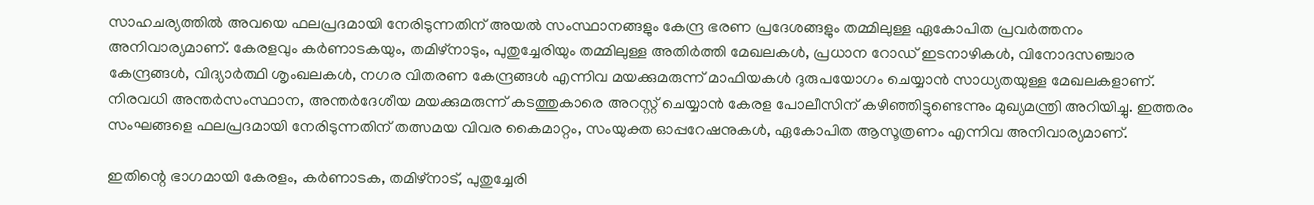സാഹചര്യത്തില്‍ അവയെ ഫലപ്രദമായി നേരിടുന്നതിന് അയല്‍ സംസ്ഥാനങ്ങളും കേന്ദ്ര ഭരണ പ്രദേശങ്ങളും തമ്മിലുള്ള ഏകോപിത പ്രവര്‍ത്തനം അനിവാര്യമാണ്. കേരളവും കര്‍ണാടകയും, തമിഴ്‌നാടും, പുതുച്ചേരിയും തമ്മിലുള്ള അതിര്‍ത്തി മേഖലകള്‍, പ്രധാന റോഡ് ഇടനാഴികള്‍, വിനോദസഞ്ചാര കേന്ദ്രങ്ങള്‍, വിദ്യാര്‍ത്ഥി ശൃംഖലകള്‍, നഗര വിതരണ കേന്ദ്രങ്ങള്‍ എന്നിവ മയക്കുമരുന്ന് മാഫിയകള്‍ ദുരുപയോഗം ചെയ്യാന്‍ സാധ്യതയുള്ള മേഖലകളാണ്.
നിരവധി അന്തര്‍സംസ്ഥാന, അന്തര്‍ദേശീയ മയക്കുമരുന്ന് കടത്തുകാരെ അറസ്റ്റ് ചെയ്യാന്‍ കേരള പോലീസിന് കഴിഞ്ഞിട്ടുണ്ടെന്നും മുഖ്യമന്ത്രി അറിയിച്ചു. ഇത്തരം സംഘങ്ങളെ ഫലപ്രദമായി നേരിടുന്നതിന് തത്സമയ വിവര കൈമാറ്റം, സംയുക്ത ഓപ്പറേഷനുകള്‍, ഏകോപിത ആസൂത്രണം എന്നിവ അനിവാര്യമാണ്.

ഇതിന്റെ ഭാഗമായി കേരളം, കര്‍ണാടക, തമിഴ്‌നാട്, പുതുച്ചേരി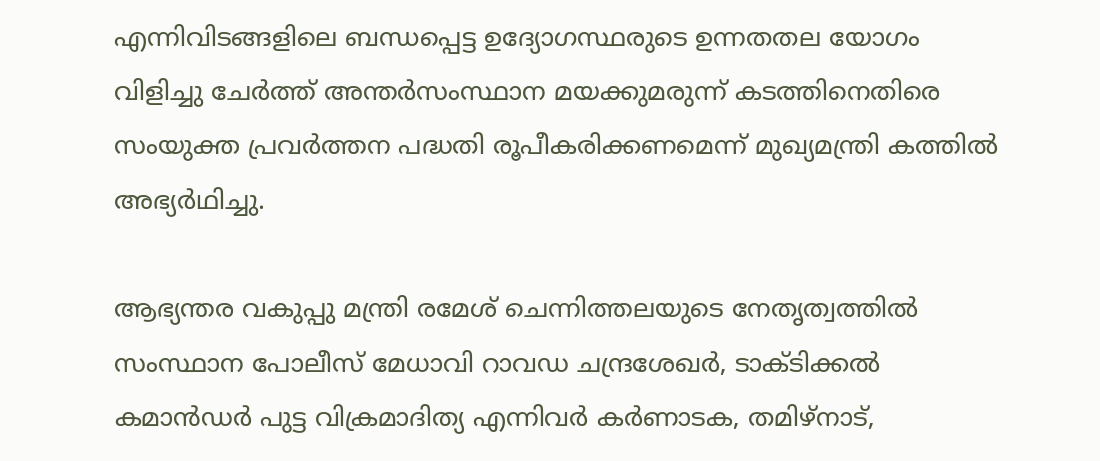എന്നിവിടങ്ങളിലെ ബന്ധപ്പെട്ട ഉദ്യോഗസ്ഥരുടെ ഉന്നതതല യോഗം വിളിച്ചു ചേര്‍ത്ത് അന്തര്‍സംസ്ഥാന മയക്കുമരുന്ന് കടത്തിനെതിരെ സംയുക്ത പ്രവര്‍ത്തന പദ്ധതി രൂപീകരിക്കണമെന്ന് മുഖ്യമന്ത്രി കത്തില്‍ അഭ്യര്‍ഥിച്ചു.

ആഭ്യന്തര വകുപ്പു മന്ത്രി രമേശ് ചെന്നിത്തലയുടെ നേതൃത്വത്തില്‍ സംസ്ഥാന പോലീസ് മേധാവി റാവഡ ചന്ദ്രശേഖര്‍, ടാക്ടിക്കല്‍ കമാന്‍ഡര്‍ പുട്ട വിക്രമാദിത്യ എന്നിവര്‍ കര്‍ണാടക, തമിഴ്‌നാട്,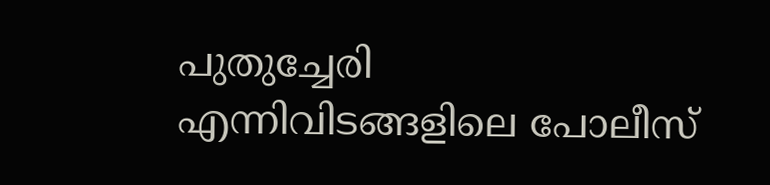പുതുച്ചേരി എന്നിവിടങ്ങളിലെ പോലീസ്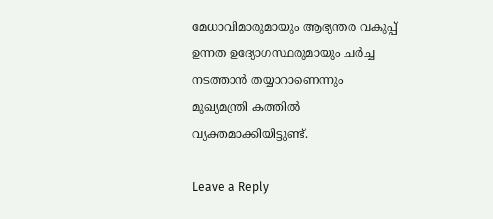മേധാവിമാരുമായും ആഭ്യന്തര വകുപ്പ് ഉന്നത ഉദ്യോഗസ്ഥരുമായും ചര്‍ച്ച നടത്താന്‍ തയ്യാറാണെന്നും മുഖ്യമന്ത്രി കത്തില്‍ വ്യക്തമാക്കിയിട്ടുണ്ട്.

Leave a Reply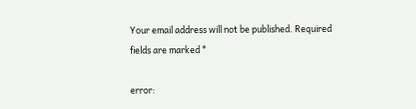Your email address will not be published. Required fields are marked *

error: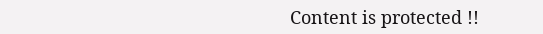Content is protected !!